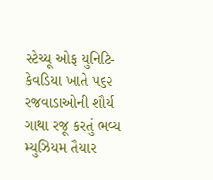સ્ટેચ્યૂ ઓફ યુનિટિ- કેવડિયા ખાતે ૫૬૨ રજવાડાઓની શૌર્ય ગાથા રજૂ કરતું ભવ્ય મ્યુઝિયમ તૈયાર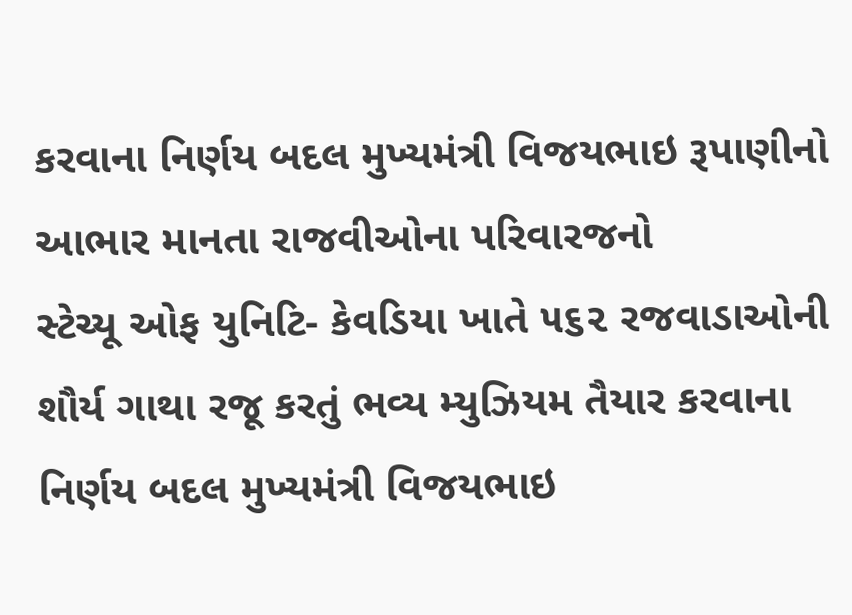કરવાના નિર્ણય બદલ મુખ્યમંત્રી વિજયભાઇ રૂપાણીનો આભાર માનતા રાજવીઓના પરિવારજનો
સ્ટેચ્યૂ ઓફ યુનિટિ- કેવડિયા ખાતે ૫૬૨ રજવાડાઓની શૌર્ય ગાથા રજૂ કરતું ભવ્ય મ્યુઝિયમ તૈયાર કરવાના નિર્ણય બદલ મુખ્યમંત્રી વિજયભાઇ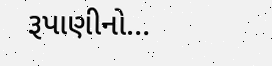રૂપાણીનો…